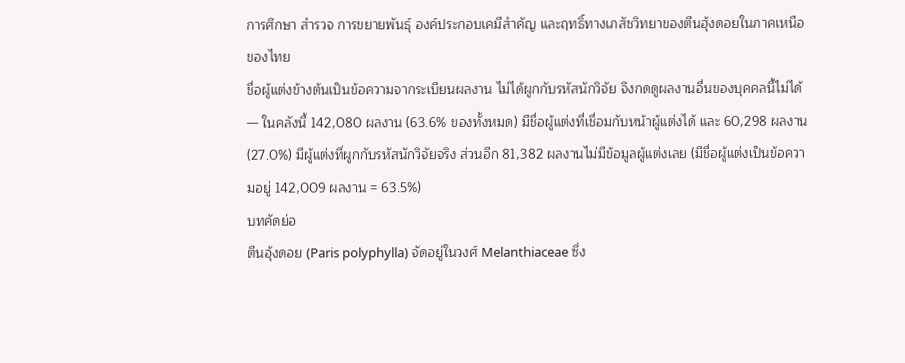การศึกษา สำรวจ การขยายพันธุ์ องค์ประกอบเคมีสำคัญ และฤทธิ์ทางเภสัชวิทยาของตีนฮุ้งดอยในภาคเหนือของไทย
ชื่อผู้แต่งข้างต้นเป็นข้อความจากระเบียนผลงาน ไม่ได้ผูกกับรหัสนักวิจัย จึงกดดูผลงานอื่นของบุคคลนี้ไม่ได้ — ในคลังนี้ 142,080 ผลงาน (63.6% ของทั้งหมด) มีชื่อผู้แต่งที่เชื่อมกับหน้าผู้แต่งได้ และ 60,298 ผลงาน (27.0%) มีผู้แต่งที่ผูกกับรหัสนักวิจัยจริง ส่วนอีก 81,382 ผลงานไม่มีข้อมูลผู้แต่งเลย (มีชื่อผู้แต่งเป็นข้อความอยู่ 142,009 ผลงาน = 63.5%)
บทคัดย่อ
ตีนอุ้งดอย (Paris polyphylla) จัดอยู่ในวงศ์ Melanthiaceae ซึ่ง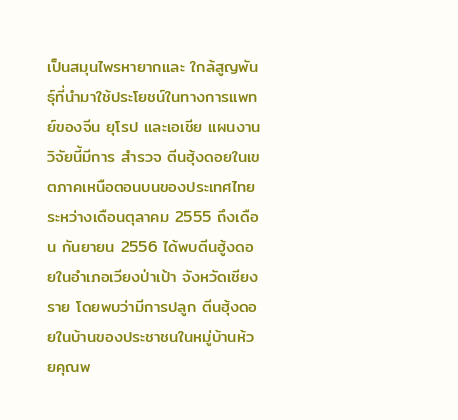เป็นสมุนไพรหายากและ ใกล้สูญพันธุ์ที่นำมาใช้ประโยชน์ในทางการแพทย์ของจีน ยุโรป และเอเชีย แผนงานวิจัยนี้มีการ สำรวจ ตีนฮุ้งดอยในเขตภาคเหนือตอนบนของประเทศไทย ระหว่างเดือนตุลาคม 2555 ถึงเดือน กันยายน 2556 ได้พบตีนฮู้งดอยในอำเภอเวียงป่าเป้า จังหวัดเชียงราย โดยพบว่ามีการปลูก ตีนฮุ้งดอยในบ้านของประชาชนในหมู่บ้านห้วยคุณพ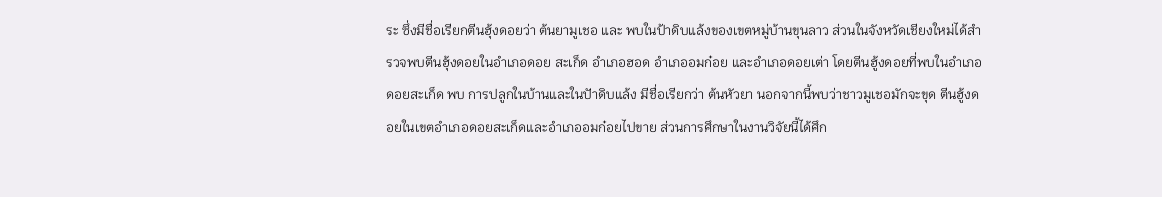ระ ซึ่งมีชื่อเรียกตีนฮุ้งดอยว่า ต้นยามูเชอ และ พบในป้าดิบแล้งของเขตหมู่บ้านขุนลาว ส่วนในจังหวัดเชียงใหม่ได้สำรวจพบตีนฮุ้งดอยในอำเภอดอย สะเก็ด อำเภอฮอด อำเภออมก๋อย และอำเภอดอยเต่า โดยตีนฮู้งดอยที่พบในอำเภอดอยสะเก็ด พบ การปลูกในบ้านและในปัาดิบแล้ง มีชื่อเรียกว่า ต้นหัวยา นอกจากนี้พบว่าชาวมูเชอมักจะขุด ตีนฮู้งดอยในเขตอำเภอดอยสะเก็ดและอำเภออมก๋อยไปขาย ส่วนการศึกษาในงานวิจัยนี้ได้ศึก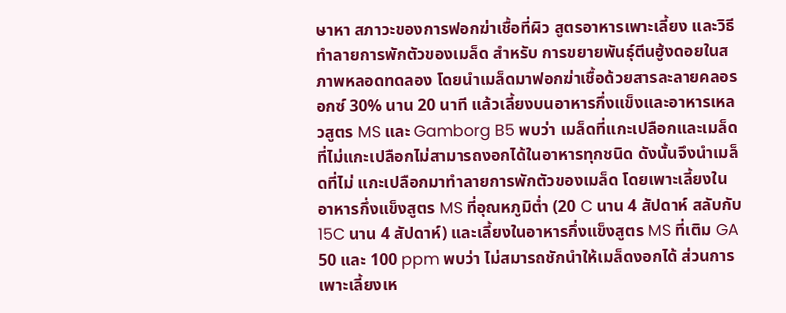ษาหา สภาวะของการฟอกฆ่าเชื้อที่ผิว สูตรอาหารเพาะเลี้ยง และวิธีทำลายการพักตัวของเมล็ด สำหรับ การขยายพันธุ์ตีนฮู้งดอยในสภาพหลอดทดลอง โดยนำเมล็ดมาฟอกฆ่าเชื้อด้วยสารละลายคลอรอกซ์ 30% นาน 20 นาที แล้วเลี้ยงบนอาหารกึ่งแข็งและอาหารเหลวสูตร MS และ Gamborg B5 พบว่า เมล็ดที่แกะเปลือกและเมล็ดที่ไม่แกะเปลือกไม่สามารถงอกได้ในอาหารทุกชนิด ดังนั้นจึงนำเมล็ดที่ไม่ แกะเปลือกมาทำลายการพักตัวของเมล็ด โดยเพาะเลี้ยงในอาหารกึ่งแข็งสูตร MS ที่อุณหภูมิต่ำ (20 C นาน 4 สัปดาห์ สลับกับ 15C นาน 4 สัปดาห์) และเลี้ยงในอาหารกึ่งแข็งสูตร MS ที่เติม GA 50 และ 100 ppm พบว่า ไม่สมารถชักนำให้เมล็ดงอกได้ ส่วนการเพาะเลี้ยงเห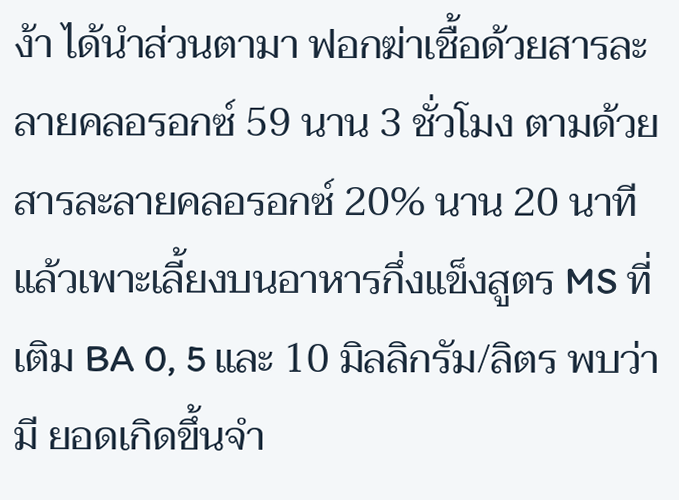ง้า ได้นำส่วนตามา ฟอกฆ่าเชื้อด้วยสารละลายคลอรอกซ์ 59 นาน 3 ชั่วโมง ตามด้วยสารละลายคลอรอกซ์ 20% นาน 20 นาที แล้วเพาะเลี้ยงบนอาหารกึ่งแข็งสูตร MS ที่เติม BA 0, 5 และ 10 มิลลิกรัม/ลิตร พบว่า มี ยอดเกิดขึ้นจำ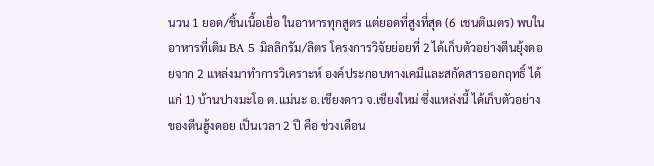นวน 1 ยอด/ชิ้นเนื้อเยื่อ ในอาหารทุกสูตร แต่ยอดที่สูงที่สุด (6 เชนติเมตร) พบใน อาหารที่เติม BA 5 มิลลิกรัม/ลิตร โครงการวิจัยย่อยที่ 2 ได้เก็บตัวอย่างตีนยุ้งดอยจาก 2 แหล่งมาทำการวิเคราะห์ องค์ประกอบทางเคมีและสกัดสารออกฤทธิ์ ได้แก่ 1) บ้านปางมะโอ ต.แม่นะ อ.เชียงดาว จ.เชียงใหม่ ซึ่งแหล่งนี้ ได้เก็บตัวอย่างของตีนฮู้งดอย เป็นเวลา 2 ปี คือ ช่วงเดือน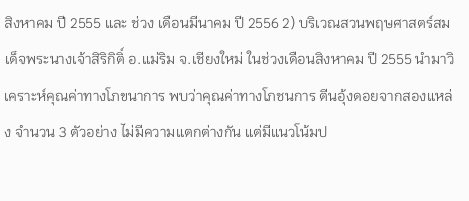สิงหาคม ปี 2555 และ ช่วง เดือนมีนาคม ปี 2556 2) บริเวณสวนพฤษศาสตร์สมเด็จพระนางเจ้าสิริกิติ์ อ.แม่ริม จ.เชียงใหม่ ในช่วงเดือนสิงหาคม ปี 2555 นำมาวิเคราะห์คุณค่าทางโภขนาการ พบว่าคุณค่าทางโภชนการ ตีนอุ้งดอยจากสองแหล่ง จำนวน 3 ตัวอย่าง ไม่มีความแตกต่างกัน แต่มีแนวโน้มป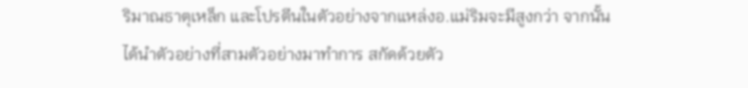ริมาณธาตุเหล็ก และโปรตีนในตัวอย่างจากแหล่งอ.แม่ริมจะมีสูงกว่า จากนั้นได้นำตัวอย่างที่สามตัวอย่างมาทำการ สกัดด้วยตัว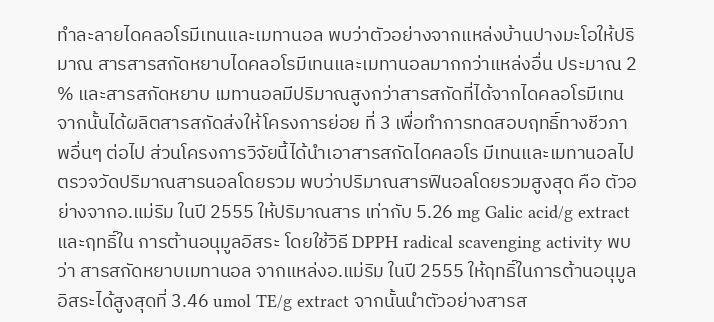ทำละลายไดคลอโรมีเทนและเมทานอล พบว่าตัวอย่างจากแหล่งบ้านปางมะโอให้ปริมาณ สารสารสกัดหยาบไดคลอโรมีเทนและเมทานอลมากกว่าแหล่งอื่น ประมาณ 2 % และสารสกัดหยาบ เมทานอลมีปริมาณสูงกว่าสารสกัดที่ได้จากไดคลอโรมีเทน จากนั้นได้ผลิตสารสกัดส่งให้โครงการย่อย ที่ 3 เพื่อทำการทดสอบฤทธิ์ทางชีวภาพอื่นๆ ต่อไป ส่วนโครงการวิจัยนี้ได้นำเอาสารสกัดไดคลอโร มีเทนและเมทานอลไปตรวจวัดปริมาณสารนอลโดยรวม พบว่าปริมาณสารฟินอลโดยรวมสูงสุด คือ ตัวอย่างจากอ.แม่ริม ในปี 2555 ให้ปริมาณสาร เท่ากับ 5.26 mg Galic acid/g extract และฤทธิ์ใน การต้านอนุมูลอิสระ โดยใช้วิธี DPPH radical scavenging activity พบว่า สารสกัดหยาบเมทานอล จากแหล่งอ.แม่ริม ในปี 2555 ให้ฤทธิ์ในการต้านอนุมูลอิสระได้สูงสุดที่ 3.46 umol TE/g extract จากนั้นนำตัวอย่างสารส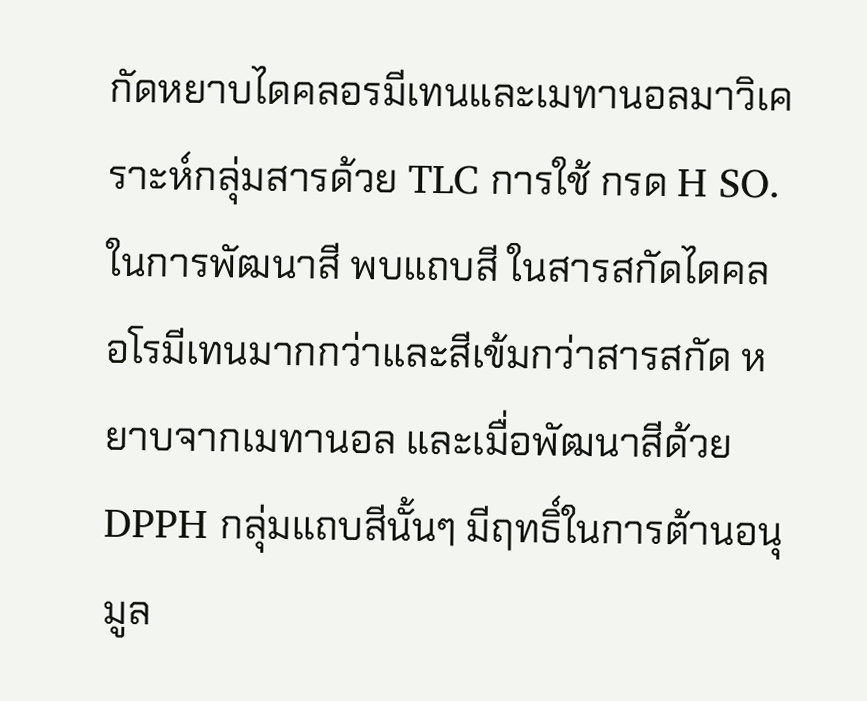กัดหยาบไดคลอรมีเทนและเมทานอลมาวิเคราะห์กลุ่มสารด้วย TLC การใช้ กรด H SO. ในการพัฒนาสี พบแถบสี ในสารสกัดไดคลอโรมีเทนมากกว่าและสีเข้มกว่าสารสกัด หยาบจากเมทานอล และเมื่อพัฒนาสีด้วย DPPH กลุ่มแถบสีนั้นๆ มีฤทธิ์ในการต้านอนุมูล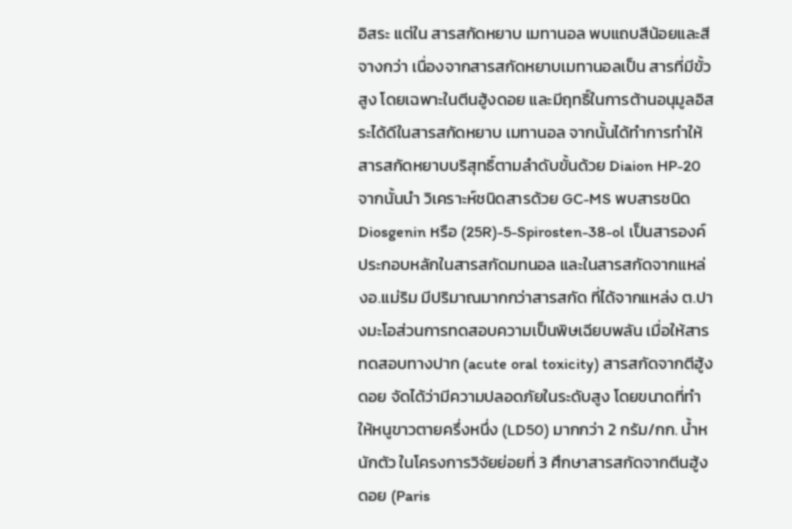อิสระ แต่ใน สารสกัดหยาบ เมทานอล พบแถบสีน้อยและสีจางกว่า เนื่องจากสารสกัดหยาบเมทานอลเป็น สารที่มีขั้วสูง โดยเฉพาะในตีนฮู้งดอย และมีฤทธิ์ในการต้านอนุมูลอิสระได้ดีในสารสกัดหยาบ เมทานอล จากนั้นได้ทำการทำให้สารสกัดหยาบบริสุทธิ์ตามลำดับขั้นด้วย Diaion HP-20 จากนั้นนำ วิเคราะห์ชนิดสารด้วย GC-MS พบสารชนิด Diosgenin หรือ (25R)-5-Spirosten-38-ol เป็นสารองค์ประกอบหลักในสารสกัดมทนอล และในสารสกัดจากแหล่งอ.แม่ริม มีปริมาณมากกว่าสารสกัด ที่ได้จากแหล่ง ต.ปางมะโอส่วนการทดสอบความเป็นพิษเฉียบพลัน เมื่อให้สารทดสอบทางปาก (acute oral toxicity) สารสกัดจากตีฮู้งดอย จัดได้ว่ามีความปลอดภัยในระดับสูง โดยขนาดที่ทำ ให้หนูขาวตายครึ่งหนึ่ง (LD50) มากกว่า 2 กรัม/กก. น้ำหนักตัว ในโครงการวิจัยย่อยที่ 3 ศึกษาสารสกัดจากตีนฮู้งดอย (Paris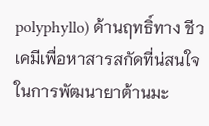polyphyllo) ด้านฤทธิ์ทาง ชีวเคมีเพื่อหาสารสกัดที่น่สนใจในการพัฒนายาต้านมะ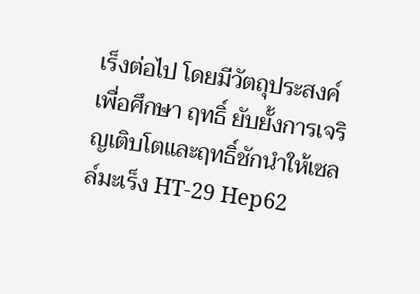เร็งต่อไป โดยมีวัตถุประสงค์เพื่อศึกษา ฤทธิ์ ยับยั้งการเจริญเติบโตและฤทธิ์ชักนำให้เซลล์มะเร็ง HT-29 Hep62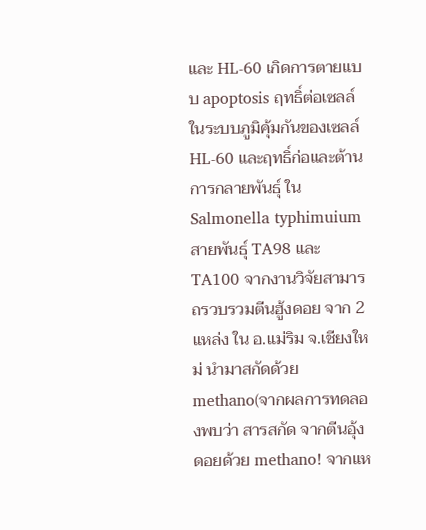และ HL-60 เกิดการตายแบบ apoptosis ฤทธิ์ต่อเซลล์ในระบบภูมิคุ้มกันของเซลล์ HL-60 และฤทธิ์ก่อและต้านการกลายพันธุ์ ใน Salmonella typhimuium สายพันธุ์ TA98 และ TA100 จากงานวิจัยสามารถรวบรวมตีนฮู้งดอย จาก 2 แหล่ง ใน อ.แม่ริม จ.เชียงใหม่ นำมาสกัดด้วย methano(จากผลการทดลองพบว่า สารสกัด จากตีนอุ้งดอยด้วย methano! จากแห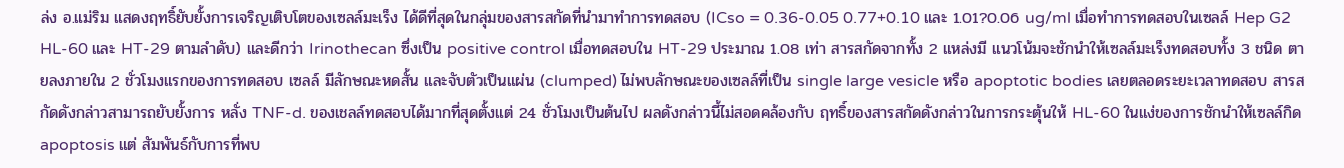ล่ง อ.แม่ริม แสดงฤทธิ์ยับยั้งการเจริญเติบโตของเซลล์มะเร็ง ได้ดีที่สุดในกลุ่มของสารสกัดที่นำมาทำการทดสอบ (ICso = 0.36-0.05 0.77+0.10 และ 1.01?0.06 ug/ml เมื่อทำการทดสอบในเซลล์ Hep G2 HL-60 และ HT-29 ตามลำดับ) และดีกว่า Irinothecan ซึ่งเป็น positive control เมื่อทดสอบใน HT-29 ประมาณ 1.08 เท่า สารสกัดจากทั้ง 2 แหล่งมี แนวโน้มจะชักนำให้เซลล์มะเร็งทดสอบทั้ง 3 ชนิด ตายลงภายใน 2 ชั่วโมงแรกของการทดสอบ เซลล์ มีลักษณะหดสั้น และจับตัวเป็นแผ่น (clumped) ไม่พบลักษณะของเซลล์ที่เป็น single large vesicle หรือ apoptotic bodies เลยตลอดระยะเวลาทดสอบ สารสกัดดังกล่าวสามารถยับยั้งการ หลั่ง TNF-d. ของเชลล์ทดสอบได้มากที่สุดตั้งแต่ 24 ชั่วโมงเป็นต้นไป ผลดังกล่าวนี้ไม่สอดคล้องกับ ฤทธิ์ของสารสกัดดังกล่าวในการกระตุ้นให้ HL-60 ในแง่ของการชักนำให้เซลล์กิด apoptosis แต่ สัมพันธ์กับการที่พบ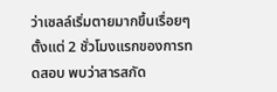ว่าเซลล์เริ่มตายมากขึ้นเรื่อยๆตั้งแต่ 2 ชั่วโมงแรกของการทดสอบ พบว่าสารสกัด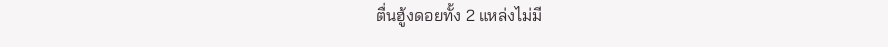ตื่นฮู้งดอยทั้ง 2 แหล่งไม่มี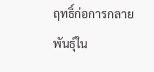ฤทธิ์ก่อการกลายพันธุ์ใน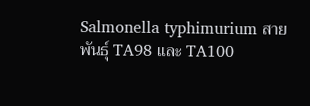Salmonella typhimurium สายพันธุ์ TA98 และ TA100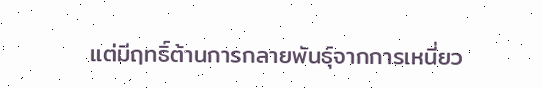แต่มีฤทธิ์ต้านการกลายพันธุ์จากการเหนี่ยว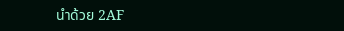นำด้วย 2AF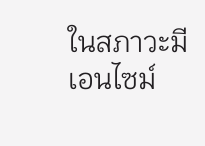ในสภาวะมีเอนไซม์